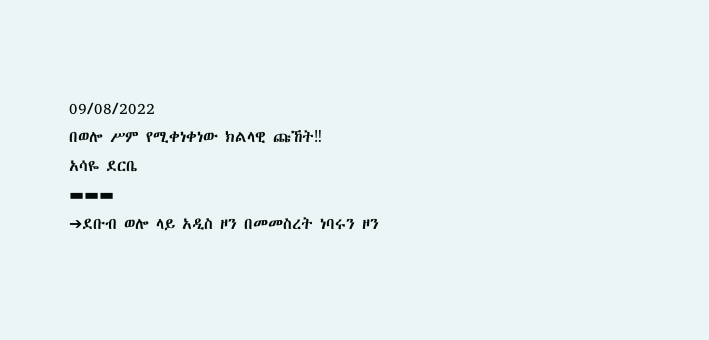09/08/2022
በወሎ ሥም የሚቀነቀነው ክልላዊ ጩኸት‼
አሳዬ ደርቤ
▬▬▬
➔ደቡብ ወሎ ላይ አዲስ ዞን በመመስረት ነባሩን ዞን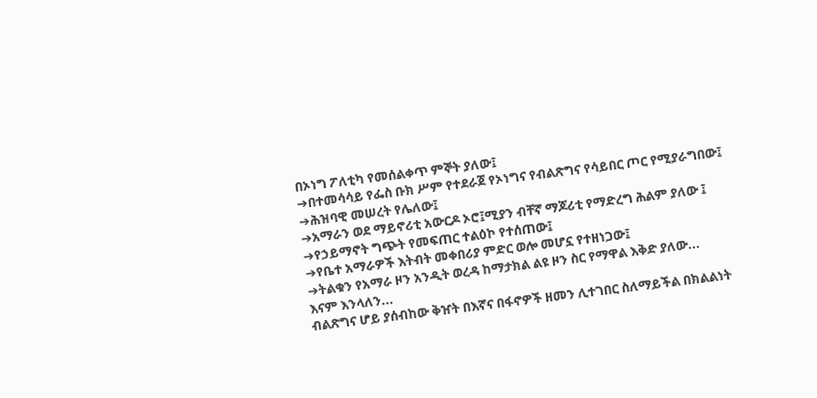በኦነግ ፖለቲካ የመሰልቀጥ ምኞት ያለው፤
➔በተመሳሳይ የፌስ ቡክ ሥም የተደራጀ የኦነግና የብልጽግና የሳይበር ጦር የሚያራግበው፤
➔ሕዝባዊ መሠረት የሌለው፤
➔አማራን ወደ ማይኖሪቲ አውርዶ ኦሮ፤ሚያን ብቸኛ ማጆሪቲ የማድረግ ሕልም ያለው ፤
➔የኃይማኖት ግጭት የመፍጠር ተልዕኮ የተሰጠው፤
➔የቤተ አማራዎች እትብት መቀበሪያ ምድር ወሎ መሆኗ የተዘነጋው፤
➔ትልቁን የአማራ ዞን አንዲት ወረዳ ከማታክል ልዩ ዞን ስር የማዋል እቅድ ያለው...
እናም እንላለን...
ብልጽግና ሆይ ያሰብከው ቅዠት በእኛና በፋኖዎች ዘመን ሊተገበር ስለማይችል በክልልነት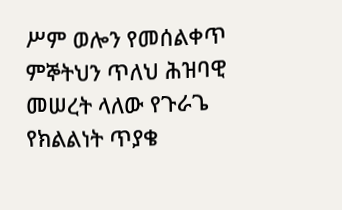ሥም ወሎን የመሰልቀጥ ምኞትህን ጥለህ ሕዝባዊ መሠረት ላለው የጉራጌ የክልልነት ጥያቄ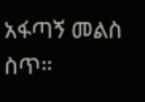አፋጣኝ መልስ ስጥ።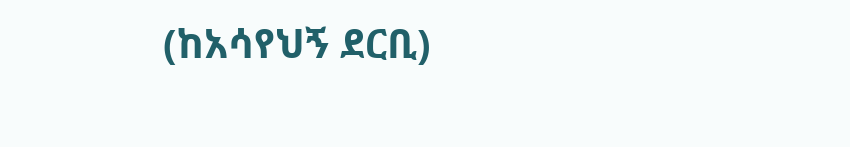(ከአሳየህኝ ደርቢ)